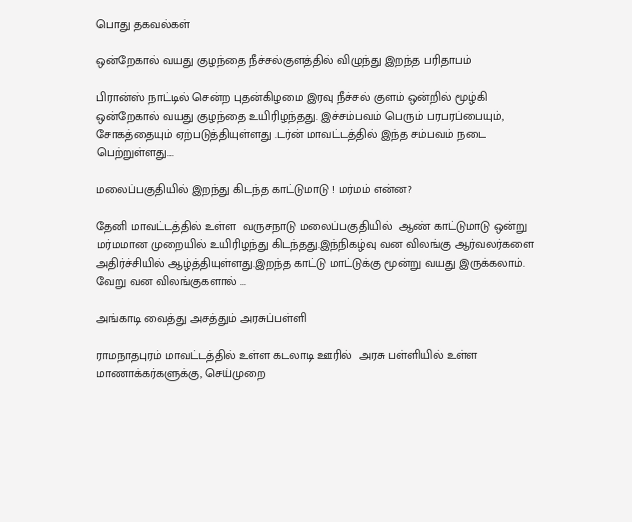பொது தகவல்கள்

ஒன்றேகால் வயது குழந்தை நீச்சல்குளத்தில் விழுந்து இறந்த பரிதாபம்

பிரான்ஸ் நாட்டில் சென்ற புதன்கிழமை இரவு நீச்சல் குளம் ஒன்றில் மூழ்கி ஒன்றேகால் வயது குழந்தை உயிரிழந்தது. இச்சம்பவம் பெரும் பரபரப்பையும், சோகத்தையும் ஏற்படுத்தியுள்ளது .டர்ன் மாவட்டத்தில் இந்த சம்பவம் நடை பெற்றுள்ளது....

மலைப்பகுதியில் இறந்து கிடந்த காட்டுமாடு ! மர்மம் என்ன?

தேனி மாவட்டத்தில் உள்ள  வருசநாடு மலைப்பகுதியில்  ஆண் காட்டுமாடு ஒன்று மர்மமான முறையில் உயிரிழந்து கிடந்தது.இந்நிகழ்வு வன விலங்கு ஆர்வலர்களை அதிர்ச்சியில் ஆழ்த்தியுள்ளது.இறந்த காட்டு மாட்டுக்கு மூன்று வயது இருக்கலாம். வேறு வன விலங்குகளால் ...

அங்காடி வைத்து அசத்தும் அரசுப்பள்ளி

ராமநாதபுரம் மாவட்டத்தில் உள்ள கடலாடி ஊரில்  அரசு பள்ளியில் உள்ள மாணாக்கர்களுக்கு, செய்முறை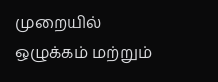முறையில் ஒழுக்கம் மற்றும்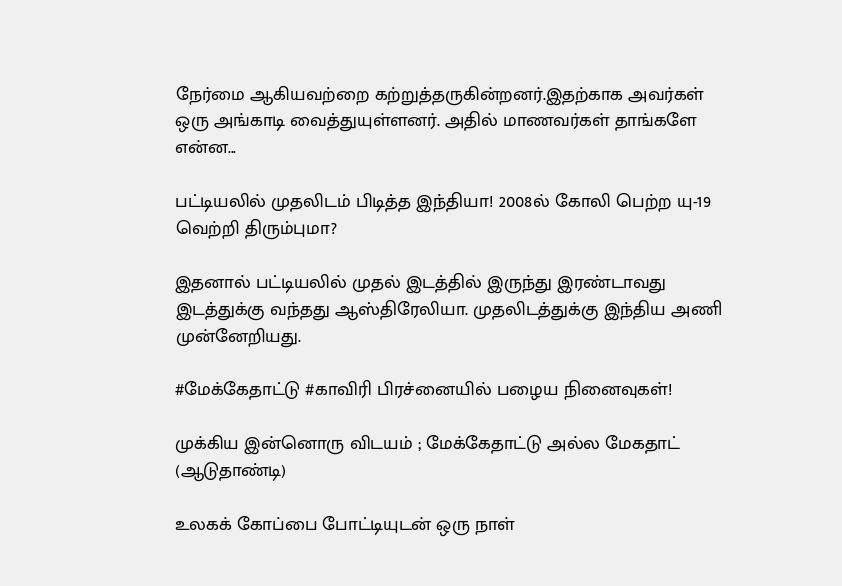நேர்மை ஆகியவற்றை கற்றுத்தருகின்றனர்.இதற்காக அவர்கள் ஒரு அங்காடி வைத்துயுள்ளனர். அதில் மாணவர்கள் தாங்களே என்ன...

பட்டியலில் முதலிடம் பிடித்த இந்தியா! 2008ல் கோலி பெற்ற யு-19 வெற்றி திரும்புமா?

இதனால் பட்டியலில் முதல் இடத்தில் இருந்து இரண்டாவது இடத்துக்கு வந்தது ஆஸ்திரேலியா. முதலிடத்துக்கு இந்திய அணி முன்னேறியது.

#மேக்கேதாட்டு #காவிரி பிரச்னையில் பழைய நினைவுகள்!

முக்கிய இன்னொரு விடயம் ; மேக்கேதாட்டு அல்ல மேகதாட் (ஆடுதாண்டி)

உலகக் கோப்பை போட்டியுடன் ஒரு நாள்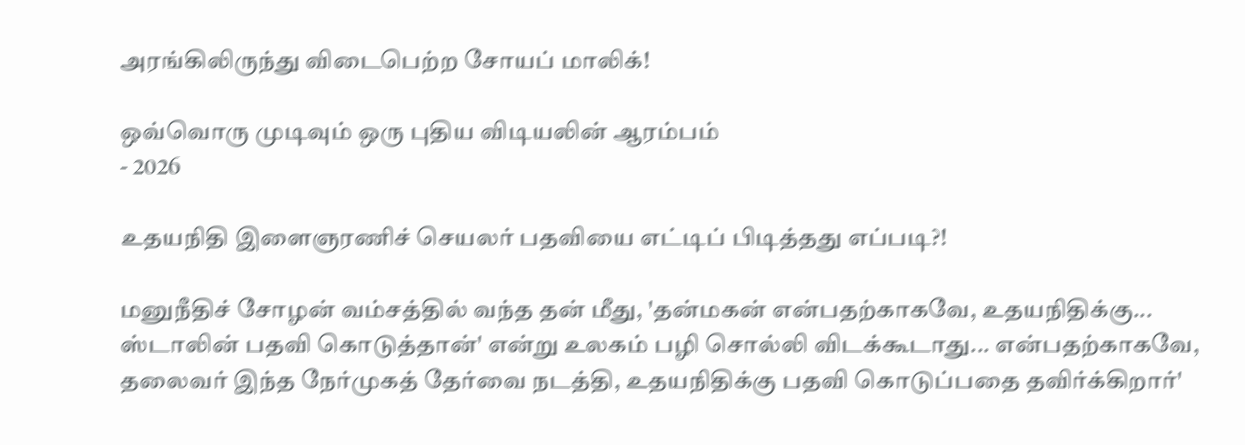அரங்கிலிருந்து விடைபெற்ற சோயப் மாலிக்!

ஒவ்வொரு முடிவும் ஒரு புதிய விடியலின் ஆரம்பம்
- 2026

உதயநிதி இளைஞரணிச் செயலர் பதவியை எட்டிப் பிடித்தது எப்படி?!

மனுநீதிச் சோழன் வம்சத்தில் வந்த தன் மீது, 'தன்மகன் என்பதற்காகவே, உதயநிதிக்கு... ஸ்டாலின் பதவி கொடுத்தான்' என்று உலகம் பழி சொல்லி விடக்கூடாது... என்பதற்காகவே, தலைவர் இந்த நேர்முகத் தேர்வை நடத்தி, உதயநிதிக்கு பதவி கொடுப்பதை தவிர்க்கிறார்'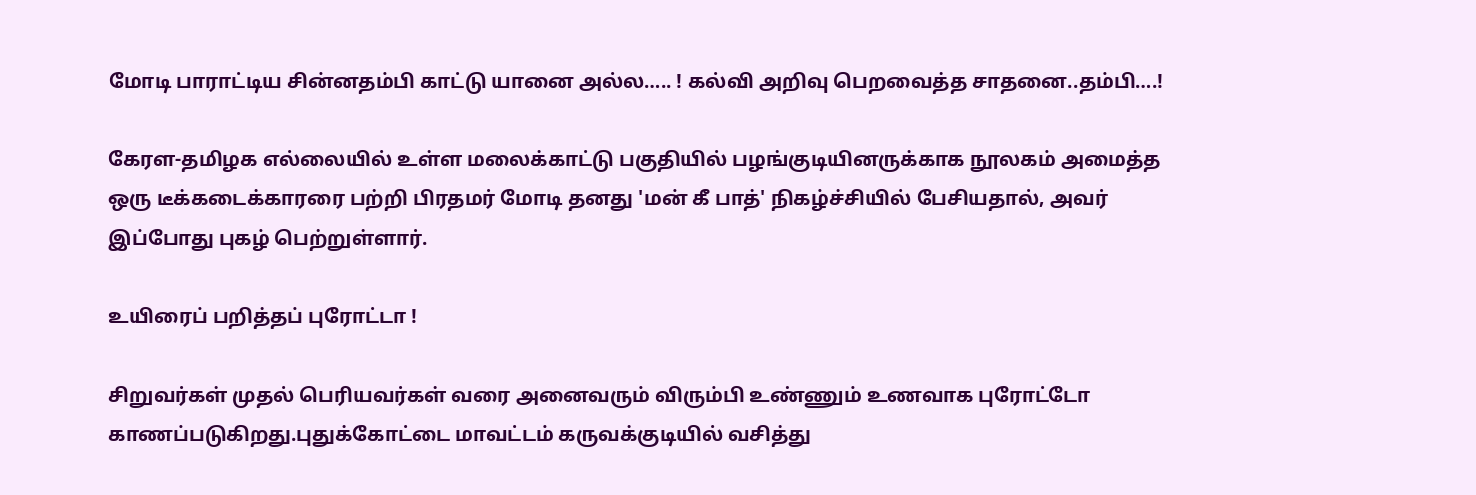மோடி பாராட்டிய சின்னதம்பி காட்டு யானை அல்ல….. ! கல்வி அறிவு பெறவைத்த சாதனை..தம்பி….!

கேரள-தமிழக எல்லையில் உள்ள மலைக்காட்டு பகுதியில் பழங்குடியினருக்காக நூலகம் அமைத்த ஒரு டீக்கடைக்காரரை பற்றி பிரதமர் மோடி தனது 'மன் கீ பாத்' நிகழ்ச்சியில் பேசியதால், அவர் இப்போது புகழ் பெற்றுள்ளார்.

உயிரைப் பறித்தப் புரோட்டா !

சிறுவர்கள் முதல் பெரியவர்கள் வரை அனைவரும் விரும்பி உண்ணும் உணவாக புரோட்டோ காணப்படுகிறது.புதுக்கோட்டை மாவட்டம் கருவக்குடியில் வசித்து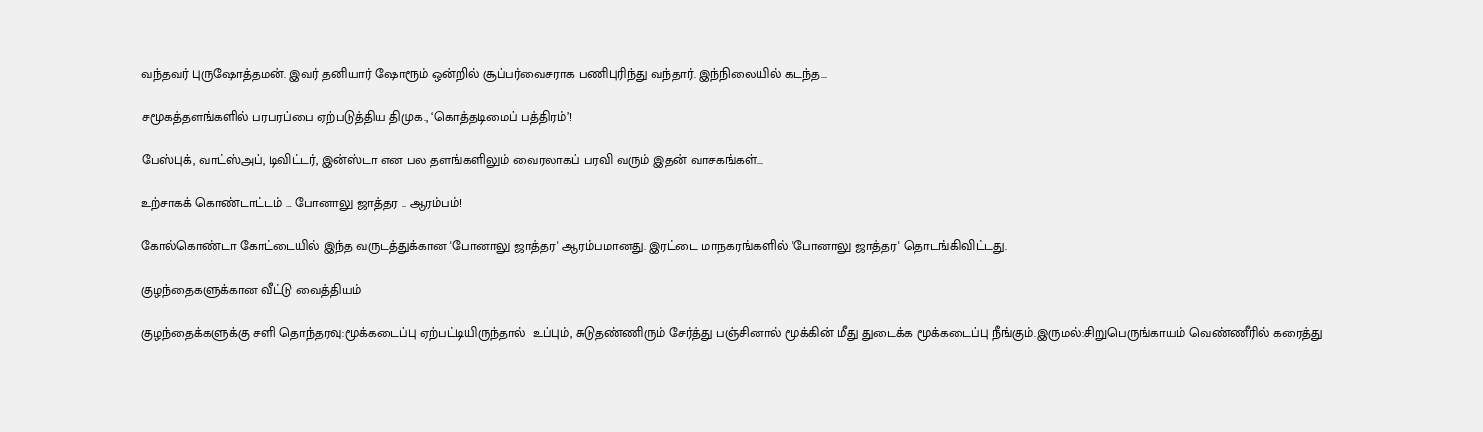வந்தவர் புருஷோத்தமன். இவர் தனியார் ஷோரூம் ஒன்றில் சூப்பர்வைசராக பணிபுரிந்து வந்தார். இந்நிலையில் கடந்த...

சமூகத்தளங்களில் பரபரப்பை ஏற்படுத்திய திமுக., ‘கொத்தடிமைப் பத்திரம்’!

பேஸ்புக், வாட்ஸ்அப், டிவிட்டர், இன்ஸ்டா என பல தளங்களிலும் வைரலாகப் பரவி வரும் இதன் வாசகங்கள்...

உற்சாகக் கொண்டாட்டம் … போனாலு ஜாத்தர .. ஆரம்பம்!

கோல்கொண்டா கோட்டையில் இந்த வருடத்துக்கான 'போனாலு ஜாத்தர' ஆரம்பமானது. இரட்டை மாநகரங்களில் 'போனாலு ஜாத்தர' தொடங்கிவிட்டது.

குழந்தைகளுக்கான வீட்டு வைத்தியம்

குழந்தைக்களுக்கு சளி தொந்தரவு:மூக்கடைப்பு ஏற்பட்டியிருந்தால்  உப்பும், சுடுதண்ணிரும் சேர்த்து பஞ்சினால் மூக்கின் மீது துடைக்க மூக்கடைப்பு நீங்கும்.இருமல்:சிறுபெருங்காயம் வெண்ணீரில் கரைத்து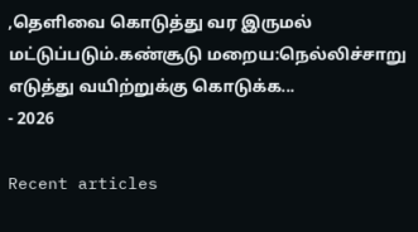,தெளிவை கொடுத்து வர இருமல் மட்டுப்படும்.கண்சூடு மறைய:நெல்லிச்சாறு எடுத்து வயிற்றுக்கு கொடுக்க...
- 2026

Recent articles